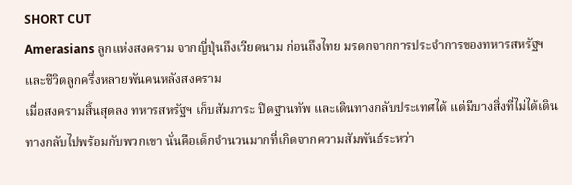SHORT CUT
Amerasians ลูกแห่งสงคราม จากญี่ปุ่นถึงเวียดนาม ก่อนถึงไทย มรดกจากการประจำการของทหารสหรัฐฯ และชีวิตลูกครึ่งหลายพันคนหลังสงคราม
เมื่อสงครามสิ้นสุดลง ทหารสหรัฐฯ เก็บสัมภาระ ปิดฐานทัพ และเดินทางกลับประเทศได้ แต่มีบางสิ่งที่ไม่ได้เดินทางกลับไปพร้อมกับพวกเขา นั่นคือเด็กจำนวนมากที่เกิดจากความสัมพันธ์ระหว่า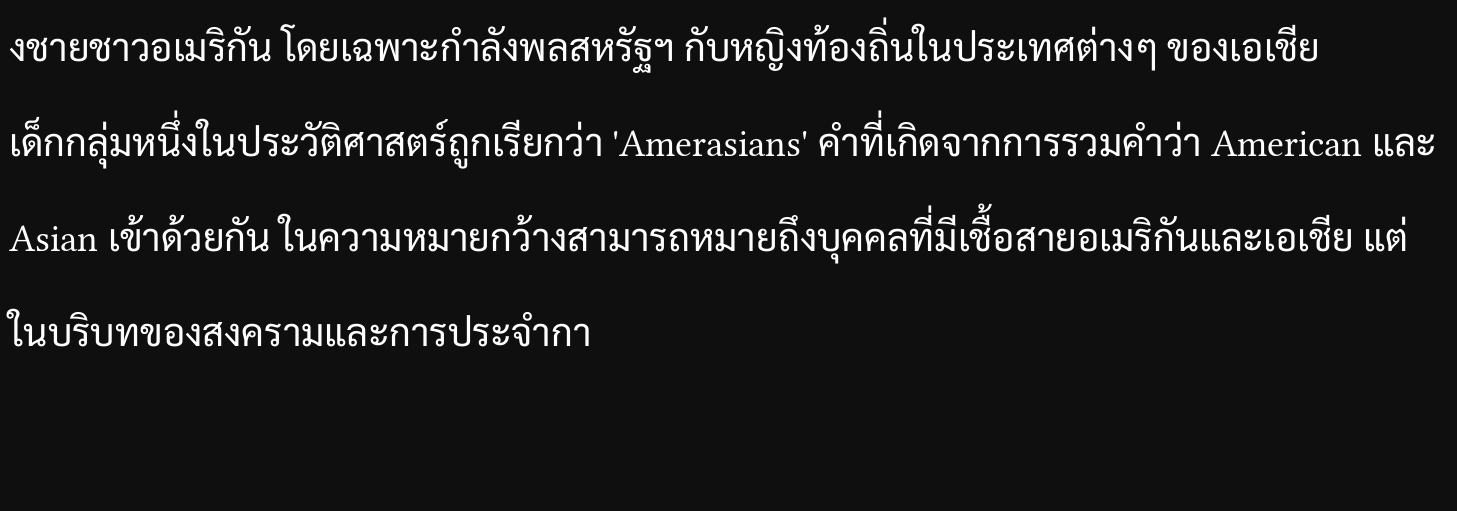งชายชาวอเมริกัน โดยเฉพาะกำลังพลสหรัฐฯ กับหญิงท้องถิ่นในประเทศต่างๆ ของเอเชีย
เด็กกลุ่มหนึ่งในประวัติศาสตร์ถูกเรียกว่า 'Amerasians' คำที่เกิดจากการรวมคำว่า American และ Asian เข้าด้วยกัน ในความหมายกว้างสามารถหมายถึงบุคคลที่มีเชื้อสายอเมริกันและเอเชีย แต่ในบริบทของสงครามและการประจำกา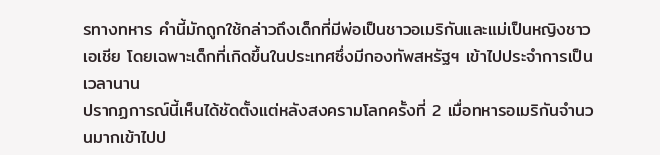รทางทหาร คำนี้มักถูกใช้กล่าวถึงเด็กที่มีพ่อเป็นชาวอเมริกันและแม่เป็นหญิงชาวเอเชีย โดยเฉพาะเด็กที่เกิดขึ้นในประเทศซึ่งมีกองทัพสหรัฐฯ เข้าไปประจำการเป็นเวลานาน
ปรากฏการณ์นี้เห็นได้ชัดตั้งแต่หลังสงครามโลกครั้งที่ 2 เมื่อทหารอเมริกันจำนวนมากเข้าไปป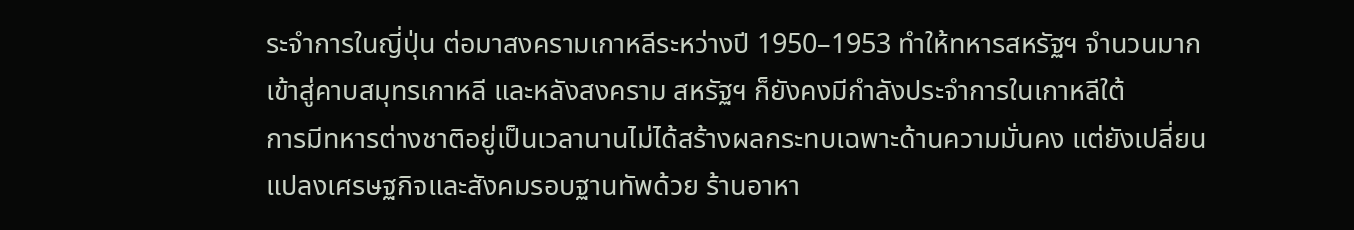ระจำการในญี่ปุ่น ต่อมาสงครามเกาหลีระหว่างปี 1950–1953 ทำให้ทหารสหรัฐฯ จำนวนมากเข้าสู่คาบสมุทรเกาหลี และหลังสงคราม สหรัฐฯ ก็ยังคงมีกำลังประจำการในเกาหลีใต้
การมีทหารต่างชาติอยู่เป็นเวลานานไม่ได้สร้างผลกระทบเฉพาะด้านความมั่นคง แต่ยังเปลี่ยนแปลงเศรษฐกิจและสังคมรอบฐานทัพด้วย ร้านอาหา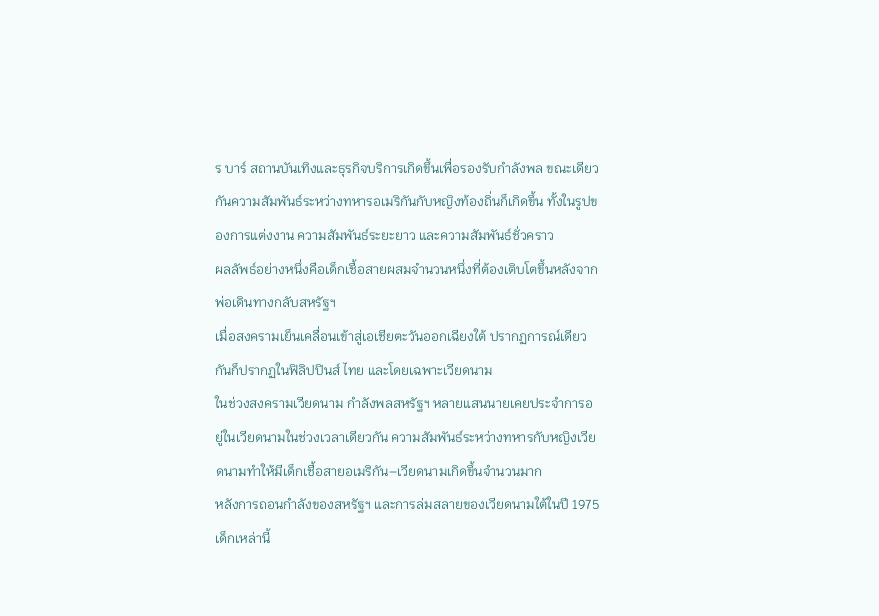ร บาร์ สถานบันเทิงและธุรกิจบริการเกิดขึ้นเพื่อรองรับกำลังพล ขณะเดียวกันความสัมพันธ์ระหว่างทหารอเมริกันกับหญิงท้องถิ่นก็เกิดขึ้น ทั้งในรูปของการแต่งงาน ความสัมพันธ์ระยะยาว และความสัมพันธ์ชั่วคราว
ผลลัพธ์อย่างหนึ่งคือเด็กเชื้อสายผสมจำนวนหนึ่งที่ต้องเติบโตขึ้นหลังจากพ่อเดินทางกลับสหรัฐฯ
เมื่อสงครามเย็นเคลื่อนเข้าสู่เอเชียตะวันออกเฉียงใต้ ปรากฏการณ์เดียวกันก็ปรากฏในฟิลิปปินส์ ไทย และโดยเฉพาะเวียดนาม
ในช่วงสงครามเวียดนาม กำลังพลสหรัฐฯ หลายแสนนายเคยประจำการอยู่ในเวียดนามในช่วงเวลาเดียวกัน ความสัมพันธ์ระหว่างทหารกับหญิงเวียดนามทำให้มีเด็กเชื้อสายอเมริกัน–เวียดนามเกิดขึ้นจำนวนมาก
หลังการถอนกำลังของสหรัฐฯ และการล่มสลายของเวียดนามใต้ในปี 1975 เด็กเหล่านี้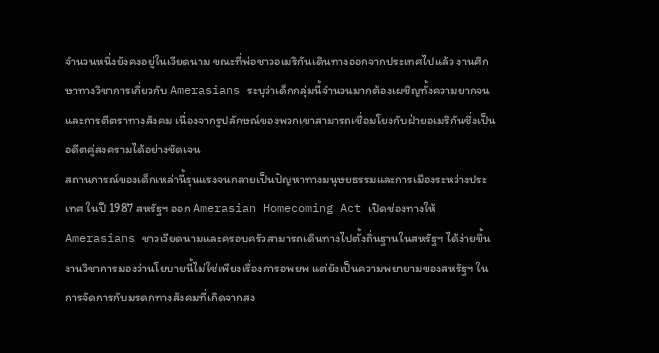จำนวนหนึ่งยังคงอยู่ในเวียดนาม ขณะที่พ่อชาวอเมริกันเดินทางออกจากประเทศไปแล้ว งานศึกษาทางวิชาการเกี่ยวกับ Amerasians ระบุว่าเด็กกลุ่มนี้จำนวนมากต้องเผชิญทั้งความยากจนและการตีตราทางสังคม เนื่องจากรูปลักษณ์ของพวกเขาสามารถเชื่อมโยงกับฝ่ายอเมริกันซึ่งเป็นอดีตคู่สงครามได้อย่างชัดเจน
สถานการณ์ของเด็กเหล่านี้รุนแรงจนกลายเป็นปัญหาทางมนุษยธรรมและการเมืองระหว่างประเทศ ในปี 1987 สหรัฐฯ ออก Amerasian Homecoming Act เปิดช่องทางให้ Amerasians ชาวเวียดนามและครอบครัวสามารถเดินทางไปตั้งถิ่นฐานในสหรัฐฯ ได้ง่ายขึ้น งานวิชาการมองว่านโยบายนี้ไม่ใช่เพียงเรื่องการอพยพ แต่ยังเป็นความพยายามของสหรัฐฯ ในการจัดการกับมรดกทางสังคมที่เกิดจากสง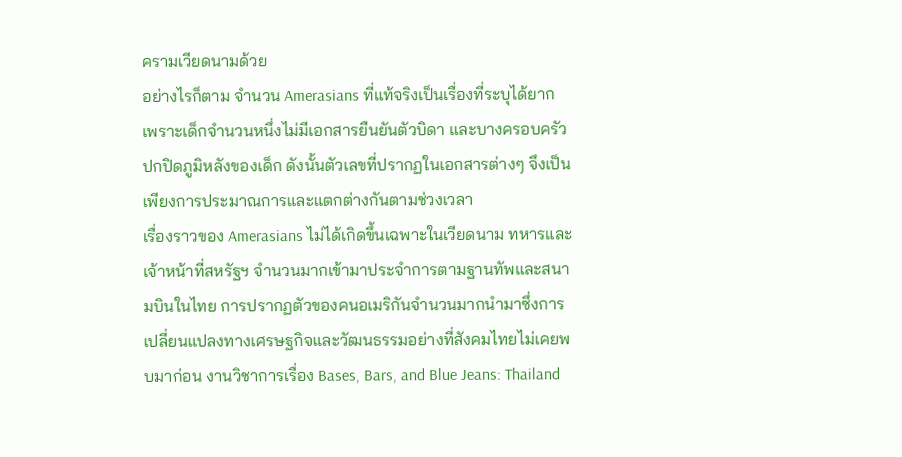ครามเวียดนามด้วย
อย่างไรก็ตาม จำนวน Amerasians ที่แท้จริงเป็นเรื่องที่ระบุได้ยาก เพราะเด็กจำนวนหนึ่งไม่มีเอกสารยืนยันตัวบิดา และบางครอบครัวปกปิดภูมิหลังของเด็ก ดังนั้นตัวเลขที่ปรากฏในเอกสารต่างๆ จึงเป็นเพียงการประมาณการและแตกต่างกันตามช่วงเวลา
เรื่องราวของ Amerasians ไม่ได้เกิดขึ้นเฉพาะในเวียดนาม ทหารและเจ้าหน้าที่สหรัฐฯ จำนวนมากเข้ามาประจำการตามฐานทัพและสนามบินในไทย การปรากฏตัวของคนอเมริกันจำนวนมากนำมาซึ่งการเปลี่ยนแปลงทางเศรษฐกิจและวัฒนธรรมอย่างที่สังคมไทยไม่เคยพบมาก่อน งานวิชาการเรื่อง Bases, Bars, and Blue Jeans: Thailand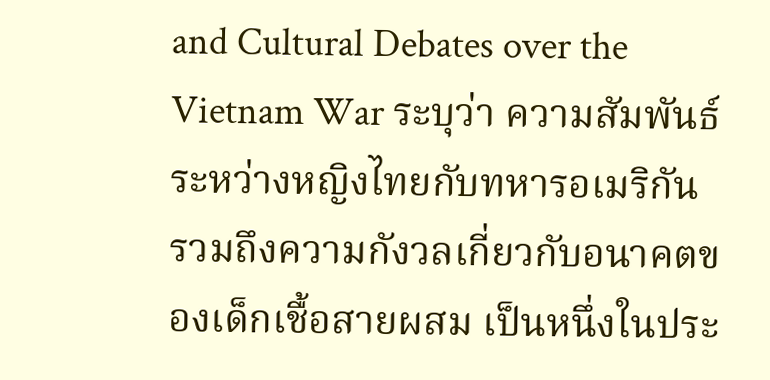and Cultural Debates over the Vietnam War ระบุว่า ความสัมพันธ์ระหว่างหญิงไทยกับทหารอเมริกัน รวมถึงความกังวลเกี่ยวกับอนาคตของเด็กเชื้อสายผสม เป็นหนึ่งในประ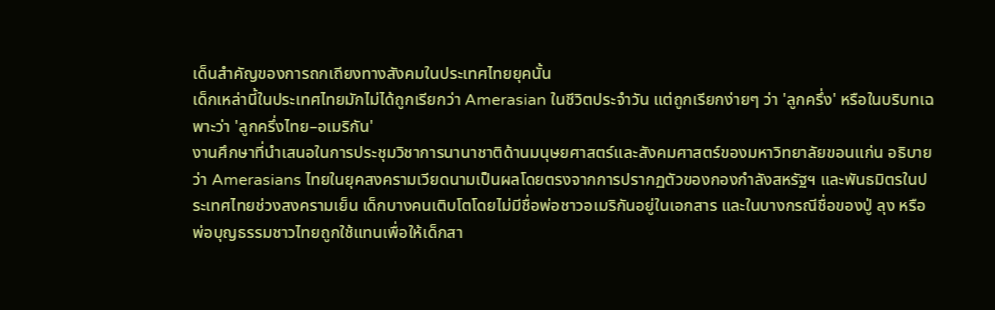เด็นสำคัญของการถกเถียงทางสังคมในประเทศไทยยุคนั้น
เด็กเหล่านี้ในประเทศไทยมักไม่ได้ถูกเรียกว่า Amerasian ในชีวิตประจำวัน แต่ถูกเรียกง่ายๆ ว่า 'ลูกครึ่ง' หรือในบริบทเฉพาะว่า 'ลูกครึ่งไทย–อเมริกัน'
งานศึกษาที่นำเสนอในการประชุมวิชาการนานาชาติด้านมนุษยศาสตร์และสังคมศาสตร์ของมหาวิทยาลัยขอนแก่น อธิบายว่า Amerasians ไทยในยุคสงครามเวียดนามเป็นผลโดยตรงจากการปรากฏตัวของกองกำลังสหรัฐฯ และพันธมิตรในประเทศไทยช่วงสงครามเย็น เด็กบางคนเติบโตโดยไม่มีชื่อพ่อชาวอเมริกันอยู่ในเอกสาร และในบางกรณีชื่อของปู่ ลุง หรือพ่อบุญธรรมชาวไทยถูกใช้แทนเพื่อให้เด็กสา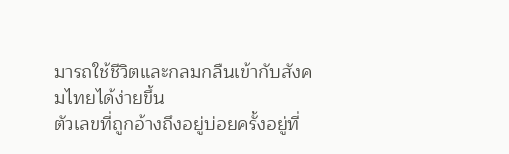มารถใช้ชีวิตและกลมกลืนเข้ากับสังคมไทยได้ง่ายขึ้น
ตัวเลขที่ถูกอ้างถึงอยู่บ่อยครั้งอยู่ที่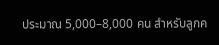ประมาณ 5,000–8,000 คน สำหรับลูกค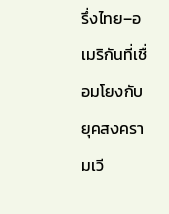รึ่งไทย–อเมริกันที่เชื่อมโยงกับยุคสงครามเวี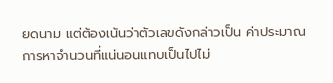ยดนาม แต่ต้องเน้นว่าตัวเลขดังกล่าวเป็น ค่าประมาณ การหาจำนวนที่แน่นอนแทบเป็นไปไม่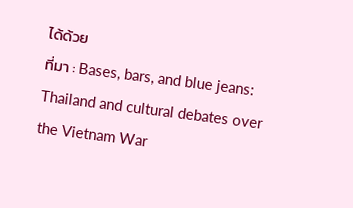ได้ด้วย
ที่มา : Bases, bars, and blue jeans: Thailand and cultural debates over the Vietnam War